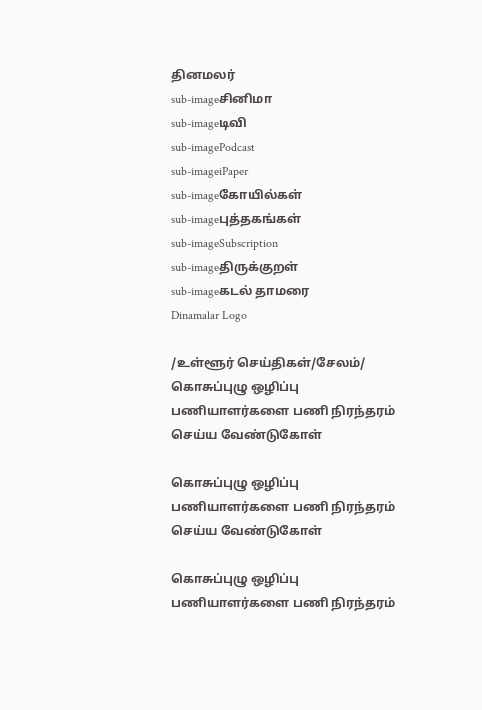தினமலர்
sub-imageசினிமா
sub-imageடிவி
sub-imagePodcast
sub-imageiPaper
sub-imageகோயில்கள்
sub-imageபுத்தகங்கள்
sub-imageSubscription
sub-imageதிருக்குறள்
sub-imageகடல் தாமரை
Dinamalar Logo

/உள்ளூர் செய்திகள்/சேலம்/ கொசுப்புழு ஒழிப்பு பணியாளர்களை பணி நிரந்தரம் செய்ய வேண்டுகோள்

கொசுப்புழு ஒழிப்பு பணியாளர்களை பணி நிரந்தரம் செய்ய வேண்டுகோள்

கொசுப்புழு ஒழிப்பு பணியாளர்களை பணி நிரந்தரம்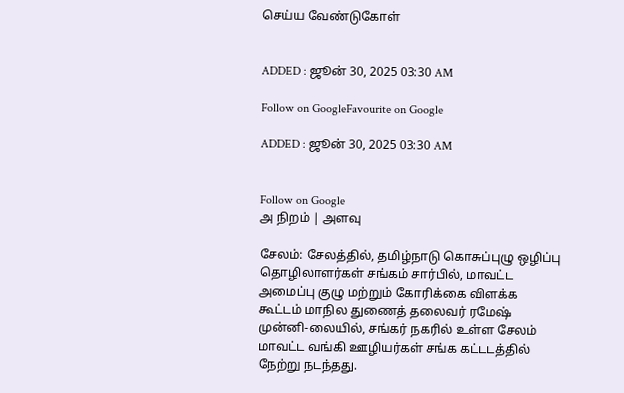செய்ய வேண்டுகோள்


ADDED : ஜூன் 30, 2025 03:30 AM

Follow on GoogleFavourite on Google

ADDED : ஜூன் 30, 2025 03:30 AM


Follow on Google
அ நிறம் | அளவு

சேலம்: சேலத்தில், தமிழ்நாடு கொசுப்புழு ஒழிப்பு தொழிலாளர்கள் சங்கம் சார்பில், மாவட்ட அமைப்பு குழு மற்றும் கோரிக்கை விளக்க கூட்டம் மாநில துணைத் தலைவர் ரமேஷ் முன்னி-லையில், சங்கர் நகரில் உள்ள சேலம் மாவட்ட வங்கி ஊழியர்கள் சங்க கட்டடத்தில் நேற்று நடந்தது.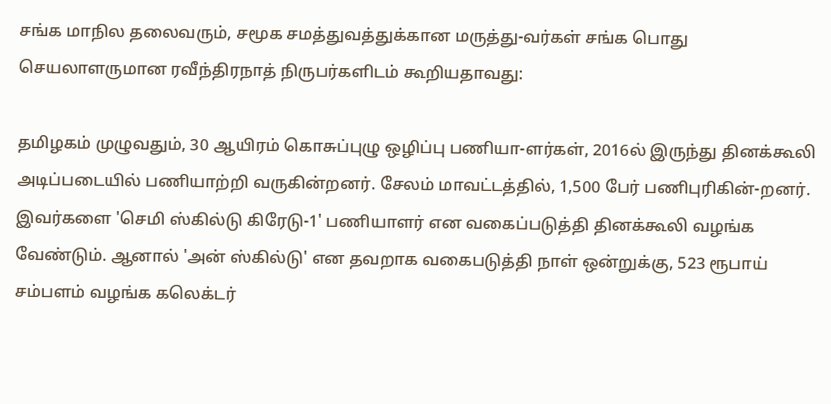சங்க மாநில தலைவரும், சமூக சமத்துவத்துக்கான மருத்து-வர்கள் சங்க பொது செயலாளருமான ரவீந்திரநாத் நிருபர்களிடம் கூறியதாவது:

தமிழகம் முழுவதும், 30 ஆயிரம் கொசுப்புழு ஒழிப்பு பணியா-ளர்கள், 2016ல் இருந்து தினக்கூலி அடிப்படையில் பணியாற்றி வருகின்றனர். சேலம் மாவட்டத்தில், 1,500 பேர் பணிபுரிகின்-றனர். இவர்களை 'செமி ஸ்கில்டு கிரேடு-1' பணியாளர் என வகைப்படுத்தி தினக்கூலி வழங்க வேண்டும். ஆனால் 'அன் ஸ்கில்டு' என தவறாக வகைபடுத்தி நாள் ஒன்றுக்கு, 523 ரூபாய் சம்பளம் வழங்க கலெக்டர்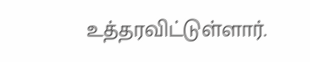உத்தரவிட்டுள்ளார்.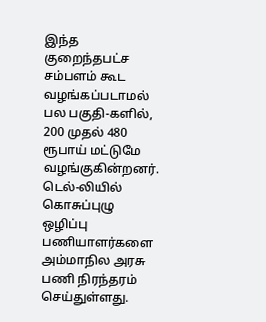இந்த குறைந்தபட்ச சம்பளம் கூட வழங்கப்படாமல் பல பகுதி-களில், 200 முதல் 480 ரூபாய் மட்டுமே வழங்குகின்றனர். டெல்-லியில் கொசுப்புழு ஒழிப்பு பணியாளர்களை அம்மாநில அரசு பணி நிரந்தரம் செய்துள்ளது.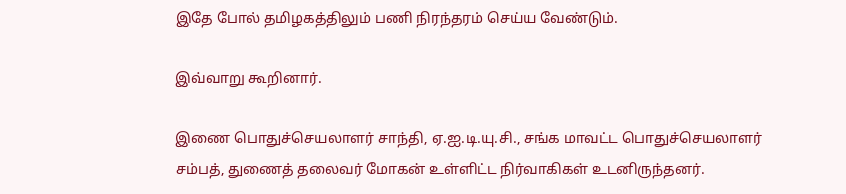இதே போல் தமிழகத்திலும் பணி நிரந்தரம் செய்ய வேண்டும்.

இவ்வாறு கூறினார்.

இணை பொதுச்செயலாளர் சாந்தி, ஏ.ஐ.டி.யு.சி., சங்க மாவட்ட பொதுச்செயலாளர் சம்பத், துணைத் தலைவர் மோகன் உள்ளிட்ட நிர்வாகிகள் உடனிருந்தனர்.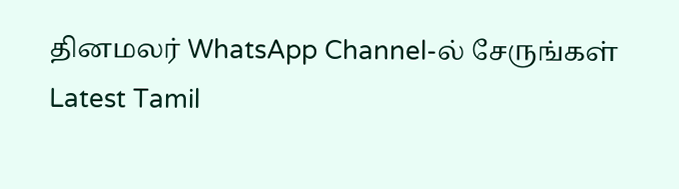தினமலர் WhatsApp Channel-ல் சேருங்கள்
Latest Tamil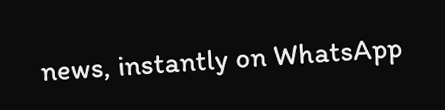news, instantly on WhatsApp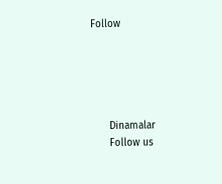Follow





      Dinamalar
      Follow us